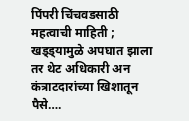पिंपरी चिंचवडसाठी महत्वाची माहिती ; खड्ड्यामुळे अपघात झाला तर थेट अधिकारी अन कंत्राटदारांच्या खिशातून पैसे….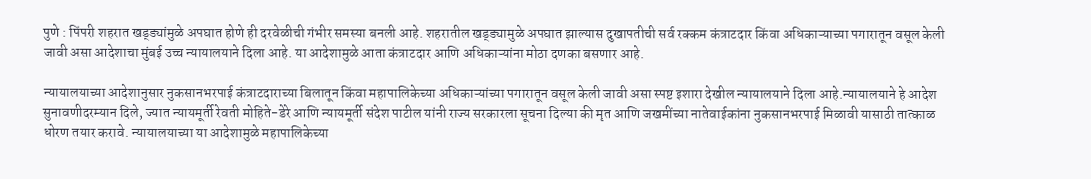पुणे : पिंपरी शहरात खड्ड्यांमुळे अपघात होणे ही दरवेळीची गंभीर समस्या बनली आहे. शहरातील खड्ड्यामुळे अपघात झाल्यास दुखापतीची सर्व रक्कम कंत्राटदार किंवा अधिकाऱ्याच्या पगारातून वसूल केली जावी असा आदेशाचा मुंबई उच्च न्यायालयाने दिला आहे. या आदेशामुळे आता कंत्राटदार आणि अधिकाऱ्यांना मोठा दणका बसणार आहे.

न्यायालयाच्या आदेशानुसार नुकसानभरपाई कंत्राटदाराच्या बिलातून किंवा महापालिकेच्या अधिकाऱ्यांच्या पगारातून वसूल केली जावी असा स्पष्ट इशारा देखील न्यायालयाने दिला आहे.न्यायालयाने हे आदेश सुनावणीदरम्यान दिले, ज्यात न्यायमूर्ती रेवती मोहिते-डेरे आणि न्यायमूर्ती संदेश पाटील यांनी राज्य सरकारला सूचना दिल्या की मृत आणि जखमींच्या नातेवाईकांना नुकसानभरपाई मिळावी यासाठी तात्काळ धोरण तयार करावे. न्यायालयाच्या या आदेशामुळे महापालिकेच्या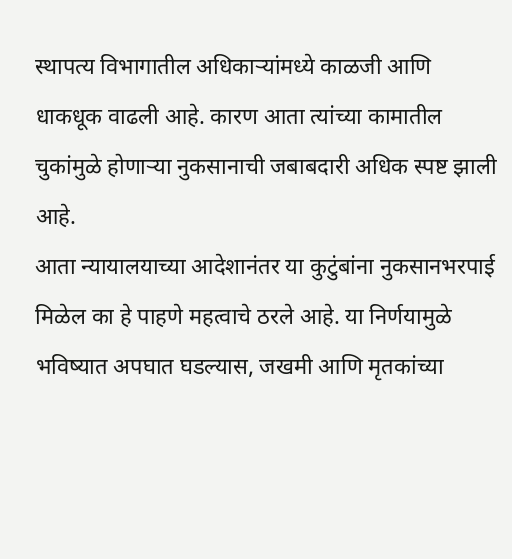स्थापत्य विभागातील अधिकाऱ्यांमध्ये काळजी आणि धाकधूक वाढली आहे. कारण आता त्यांच्या कामातील चुकांमुळे होणाऱ्या नुकसानाची जबाबदारी अधिक स्पष्ट झाली आहे.
आता न्यायालयाच्या आदेशानंतर या कुटुंबांना नुकसानभरपाई मिळेल का हे पाहणे महत्वाचे ठरले आहे. या निर्णयामुळे भविष्यात अपघात घडल्यास, जखमी आणि मृतकांच्या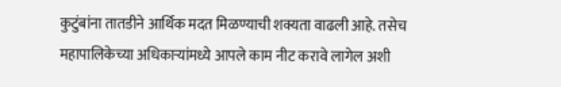कुटुंबांना तातडीने आर्थिक मदत मिळण्याची शक्यता वाढली आहे. तसेच महापालिकेच्या अधिकाऱ्यांमध्ये आपले काम नीट करावे लागेल अशी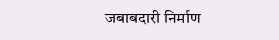जबाबदारी निर्माण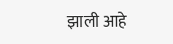झाली आहे